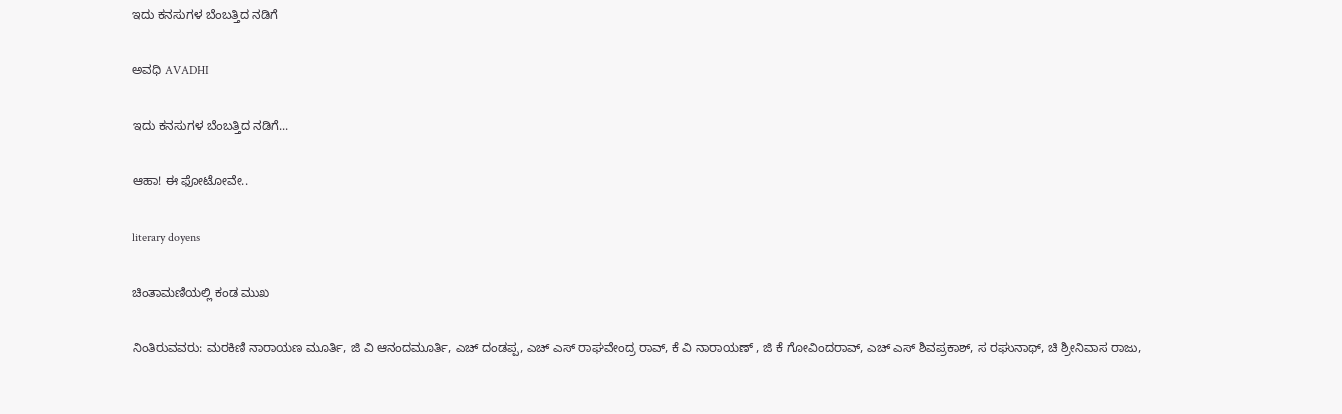ಇದು ಕನಸುಗಳ ಬೆಂಬತ್ತಿದ ನಡಿಗೆ‍

ಅವಧಿ AVADHI

ಇದು ಕನಸುಗಳ ಬೆಂಬತ್ತಿದ ನಡಿಗೆ...

ಆಹಾ! ಈ ಫೋಟೋವೇ..

literary doyens

ಚಿಂತಾಮಣಿಯಲ್ಲಿ ಕಂಡ ಮುಖ

ನಿಂತಿರುವವರು: ಮರಕಿಣಿ ನಾರಾಯಣ ಮೂರ್ತಿ, ಜಿ ವಿ ಆನಂದಮೂರ್ತಿ, ಎಚ್ ದಂಡಪ್ಪ, ಎಚ್ ಎಸ್ ರಾಘವೇಂದ್ರ ರಾವ್, ಕೆ ವಿ ನಾರಾಯಣ್ , ಜಿ ಕೆ ಗೋವಿಂದರಾವ್, ಎಚ್ ಎಸ್ ಶಿವಪ್ರಕಾಶ್, ಸ ರಘುನಾಥ್, ಚಿ ಶ್ರೀನಿವಾಸ ರಾಜು,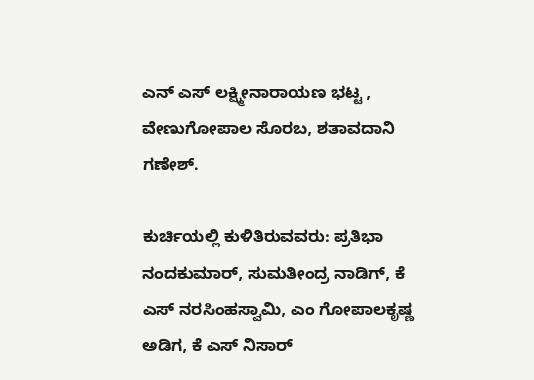ಎನ್ ಎಸ್ ಲಕ್ಷ್ಮೀನಾರಾಯಣ ಭಟ್ಟ , ವೇಣುಗೋಪಾಲ ಸೊರಬ, ಶತಾವದಾನಿ ಗಣೇಶ್.

ಕುರ್ಚಿಯಲ್ಲಿ ಕುಳಿತಿರುವವರು: ಪ್ರತಿಭಾ ನಂದಕುಮಾರ್, ಸುಮತೀಂದ್ರ ನಾಡಿಗ್, ಕೆ ಎಸ್ ನರಸಿಂಹಸ್ವಾಮಿ, ಎಂ ಗೋಪಾಲಕೃಷ್ಣ ಅಡಿಗ, ಕೆ ಎಸ್ ನಿಸಾರ್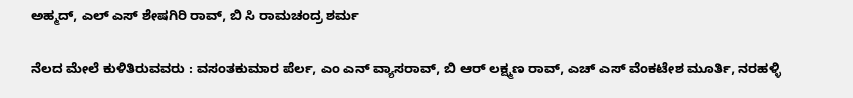ಅಹ್ಮದ್, ಎಲ್ ಎಸ್ ಶೇಷಗಿರಿ ರಾವ್, ಬಿ ಸಿ ರಾಮಚಂದ್ರ ಶರ್ಮ

ನೆಲದ ಮೇಲೆ ಕುಳಿತಿರುವವರು : ವಸಂತಕುಮಾರ ಪೆರ್ಲ, ಎಂ ಎನ್ ವ್ಯಾಸರಾವ್, ಬಿ ಆರ್ ಲಕ್ಷ್ಮಣ ರಾವ್, ಎಚ್ ಎಸ್ ವೆಂಕಟೇಶ ಮೂರ್ತಿ, ನರಹಳ್ಳಿ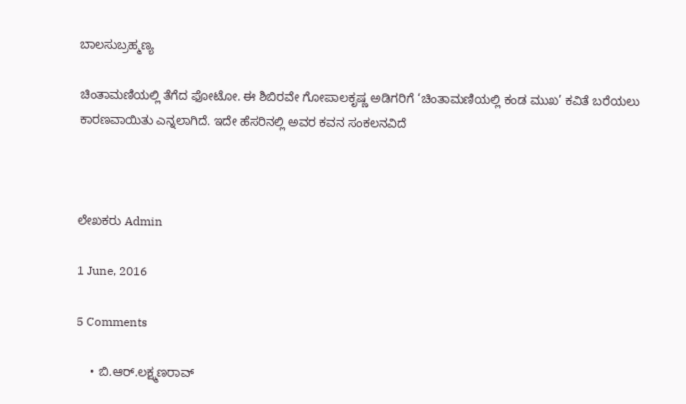ಬಾಲಸುಬ್ರಹ್ಮಣ್ಯ

ಚಿಂತಾಮಣಿಯಲ್ಲಿ ತೆಗೆದ ಫೋಟೋ. ಈ ಶಿಬಿರವೇ ಗೋಪಾಲಕೃಷ್ಣ ಅಡಿಗರಿಗೆ ‘ಚಿಂತಾಮಣಿಯಲ್ಲಿ ಕಂಡ ಮುಖ’ ಕವಿತೆ ಬರೆಯಲು ಕಾರಣವಾಯಿತು ಎನ್ನಲಾಗಿದೆ. ಇದೇ ಹೆಸರಿನಲ್ಲಿ ಅವರ ಕವನ ಸಂಕಲನವಿದೆ



ಲೇಖಕರು Admin

1 June, 2016

5 Comments

    • ಬಿ.ಆರ್.ಲಕ್ಷ್ಮಣರಾವ್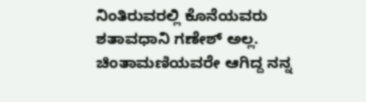ನಿಂತಿರುವರಲ್ಲಿ ಕೊನೆಯವರು ಶತಾವಧಾನಿ ಗಣೇಶ್ ಅಲ್ಲ. ಚಿಂತಾಮಣಿಯವರೇ ಆಗಿದ್ದ ನನ್ನ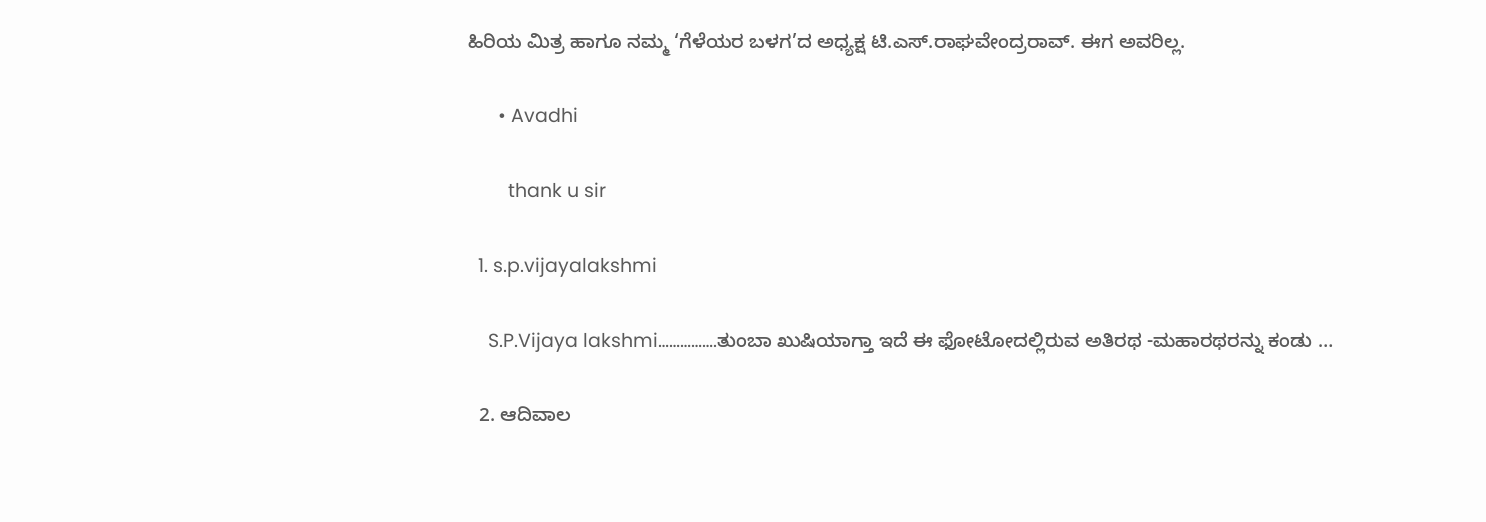ಹಿರಿಯ ಮಿತ್ರ ಹಾಗೂ ನಮ್ಮ ‘ಗೆಳೆಯರ ಬಳಗ’ದ ಅಧ್ಯಕ್ಷ ಟಿ.ಎಸ್.ರಾಘವೇಂದ್ರರಾವ್. ಈಗ ಅವರಿಲ್ಲ.

      • Avadhi

        thank u sir

  1. s.p.vijayalakshmi

    S.P.Vijaya lakshmi…………….ತುಂಬಾ ಖುಷಿಯಾಗ್ತಾ ಇದೆ ಈ ಫೋಟೋದಲ್ಲಿರುವ ಅತಿರಥ -ಮಹಾರಥರನ್ನು ಕಂಡು …

  2. ಆದಿವಾಲ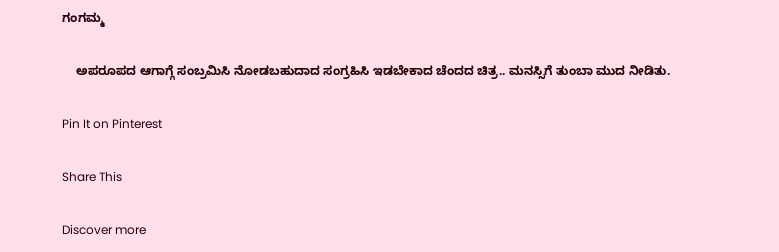ಗಂಗಮ್ಮ

    ಅಪರೂಪದ ಆಗಾಗ್ಗೆ ಸಂಬ್ರಮಿಸಿ ನೋಡಬಹುದಾದ ಸಂಗ್ರಹಿಸಿ ಇಡಬೇಕಾದ ಚೆಂದದ ಚಿತ್ರ.. ಮನಸ್ಸಿಗೆ ತುಂಬಾ ಮುದ ನೀಡಿತು.

Pin It on Pinterest

Share This

Discover more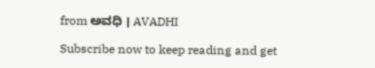from ಅವಧಿ । AVADHI

Subscribe now to keep reading and get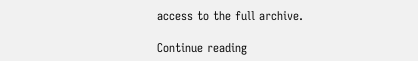access to the full archive.

Continue reading